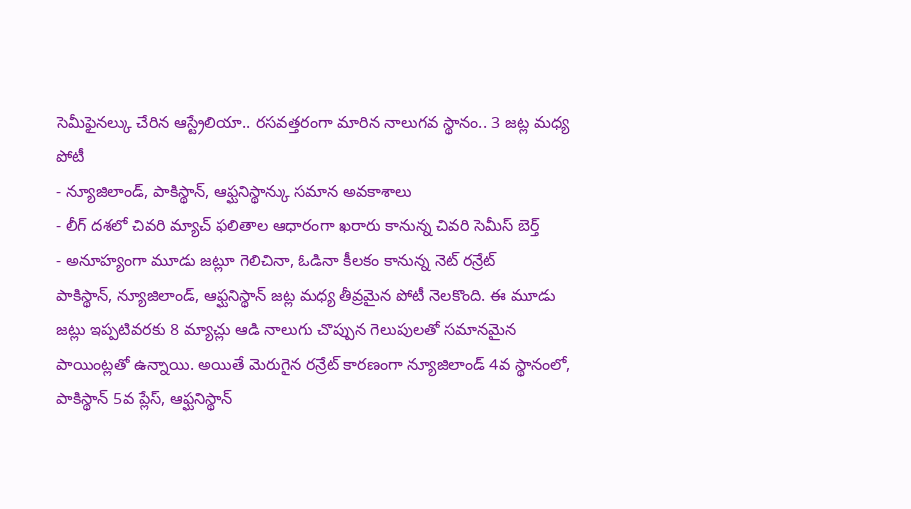సెమీఫైనల్కు చేరిన ఆస్ట్రేలియా.. రసవత్తరంగా మారిన నాలుగవ స్థానం.. 3 జట్ల మధ్య పోటీ
- న్యూజిలాండ్, పాకిస్థాన్, ఆఫ్ఘనిస్థాన్కు సమాన అవకాశాలు
- లీగ్ దశలో చివరి మ్యాచ్ ఫలితాల ఆధారంగా ఖరారు కానున్న చివరి సెమీస్ బెర్త్
- అనూహ్యంగా మూడు జట్లూ గెలిచినా, ఓడినా కీలకం కానున్న నెట్ రన్రేట్
పాకిస్థాన్, న్యూజిలాండ్, ఆఫ్ఘనిస్థాన్ జట్ల మధ్య తీవ్రమైన పోటీ నెలకొంది. ఈ మూడు జట్లు ఇప్పటివరకు 8 మ్యాచ్లు ఆడి నాలుగు చొప్పున గెలుపులతో సమానమైన పాయింట్లతో ఉన్నాయి. అయితే మెరుగైన రన్రేట్ కారణంగా న్యూజిలాండ్ 4వ స్థానంలో, పాకిస్థాన్ 5వ ప్లేస్, ఆఫ్ఘనిస్థాన్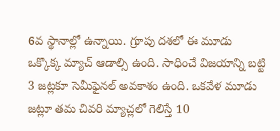6వ స్థానాల్లో ఉన్నాయి. గ్రూపు దశలో ఈ మూడు ఒక్కొక్క మ్యాచ్ ఆడాల్సి ఉంది. సాధించే విజయాన్ని బట్టి 3 జట్లకూ సెమీఫైనల్ అవకాశం ఉంది. ఒకవేళ మూడు జట్లూ తమ చివరి మ్యాచ్లలో గెలిస్తే 10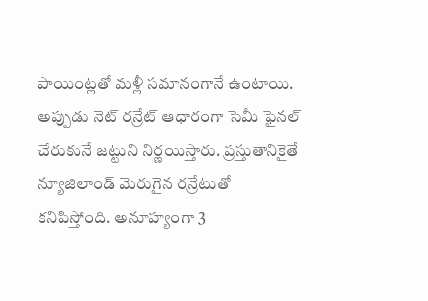పాయింట్లతో మళ్లీ సమానంగానే ఉంటాయి. అప్పుడు నెట్ రన్రేట్ ఆధారంగా సెమీ ఫైనల్ చేరుకునే జట్టుని నిర్ణయిస్తారు. ప్రస్తుతానికైతే న్యూజిలాండ్ మెరుగైన రన్రేటుతో కనిపిస్తోంది. అనూహ్యంగా 3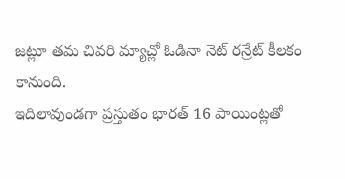జట్లూ తమ చివరి మ్యాచ్లో ఓడినా నెట్ రన్రేట్ కీలకం కానుంది.
ఇదిలావుండగా ప్రస్తుతం భారత్ 16 పాయింట్లతో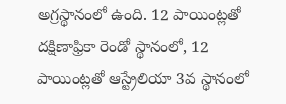అగ్రస్థానంలో ఉంది. 12 పాయింట్లతో దక్షిణాఫ్రికా రెండో స్థానంలో, 12 పాయింట్లతో ఆస్ట్రేలియా 3వ స్థానంలో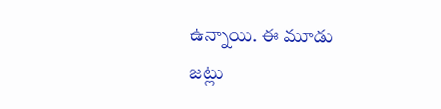ఉన్నాయి. ఈ మూడు జట్లు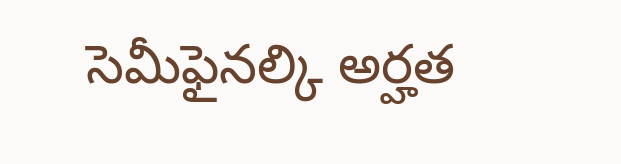సెమీఫైనల్కి అర్హత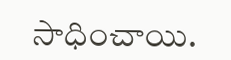సాధించాయి.